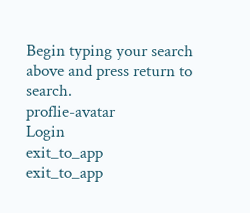Begin typing your search above and press return to search.
proflie-avatar
Login
exit_to_app
exit_to_app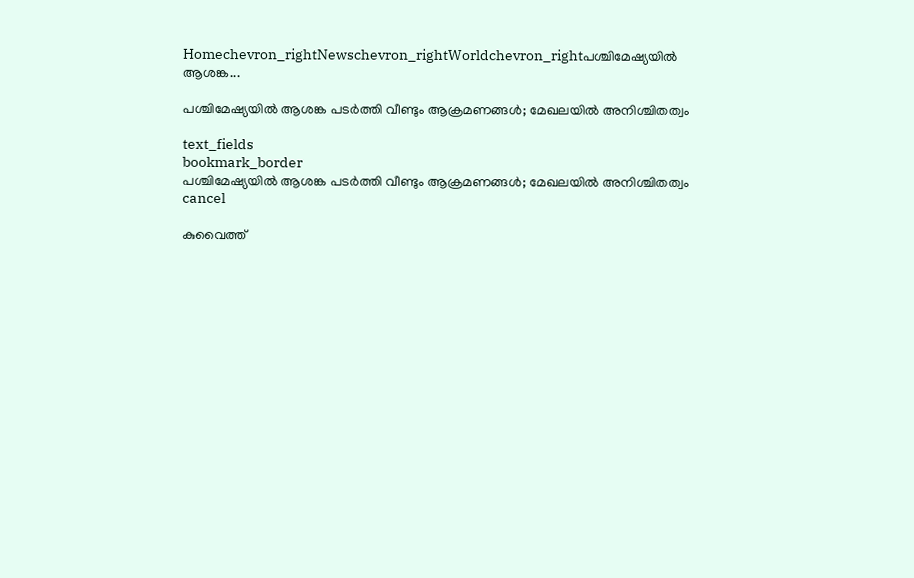Homechevron_rightNewschevron_rightWorldchevron_rightപശ്ചിമേഷ്യയിൽ ആശങ്ക...

പശ്ചിമേഷ്യയിൽ ആശങ്ക പടർത്തി വീണ്ടും ആക്രമണങ്ങൾ; മേഖലയിൽ അനിശ്ചിതത്വം

text_fields
bookmark_border
പശ്ചിമേഷ്യയിൽ ആശങ്ക പടർത്തി വീണ്ടും ആക്രമണങ്ങൾ; മേഖലയിൽ അനിശ്ചിതത്വം
cancel

കുവൈത്ത്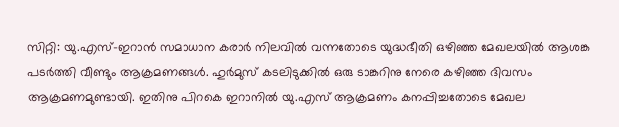സിറ്റി: യു.എസ്-ഇറാൻ സമാധാന കരാർ നിലവിൽ വന്നതോടെ യുദ്ധഭീതി ഒഴിഞ്ഞ മേഖലയിൽ ആശങ്ക പടർത്തി വീണ്ടും ആക്രമണങ്ങൾ. ഹുർമുസ് കടലിടുക്കിൽ ഒരു ടാങ്കറിനു നേരെ കഴിഞ്ഞ ദിവസം ആക്രമണമുണ്ടായി. ഇതിനു പിറകെ ഇറാനിൽ യു.എസ് ആക്രമണം കനപ്പിച്ചതോടെ മേഖല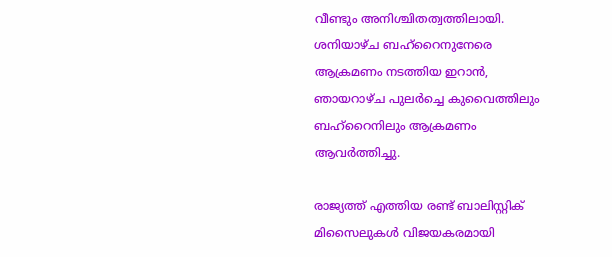വീണ്ടും അനിശ്ചിതത്വത്തിലായി. ശനിയാഴ്ച ബഹ്റൈനുനേരെ ആക്രമണം നടത്തിയ ഇറാൻ, ഞായറാഴ്ച പുലർച്ചെ കുവൈത്തിലും ബഹ്റൈനിലും ആക്രമണം ആവർത്തിച്ചു.

രാജ്യത്ത് എത്തിയ രണ്ട് ബാലിസ്റ്റിക് മിസൈലുകൾ വിജയകരമായി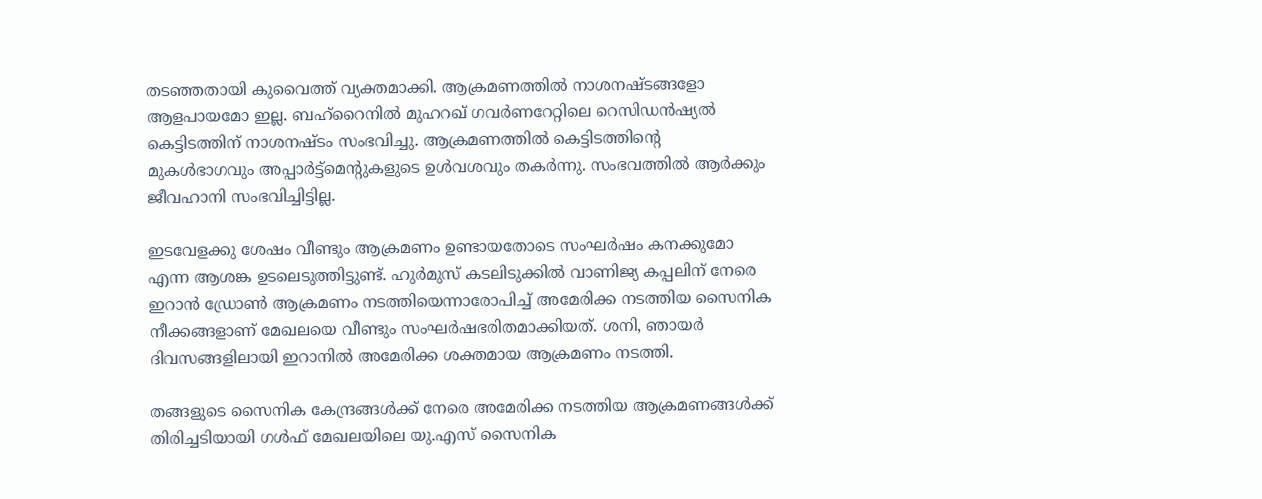തടഞ്ഞതായി കുവൈത്ത് വ്യക്തമാക്കി. ആക്രമണത്തിൽ നാശനഷ്ടങ്ങളോ ആളപായമോ ഇല്ല. ബഹ്റൈനിൽ മുഹറഖ് ഗവർണറേറ്റിലെ റെസിഡൻഷ്യൽ കെട്ടിടത്തിന് നാശനഷ്ടം സംഭവിച്ചു. ആക്രമണത്തിൽ കെട്ടിടത്തിന്റെ മുകൾഭാഗവും അപ്പാർട്ട്മെന്റുകളുടെ ഉൾവശവും തകർന്നു. സംഭവത്തിൽ ആർക്കും ജീവഹാനി സംഭവിച്ചിട്ടില്ല.

ഇടവേളക്കു ശേഷം വീണ്ടും ആക്രമണം ഉണ്ടായതോടെ സംഘർഷം കനക്കുമോ എന്ന ആശങ്ക ഉടലെടുത്തിട്ടുണ്ട്. ഹുർമുസ് കടലിടുക്കിൽ വാണിജ്യ കപ്പലിന് നേരെ ഇറാൻ ഡ്രോൺ ആക്രമണം നടത്തിയെന്നാരോപിച്ച് അമേരിക്ക നടത്തിയ സൈനിക നീക്കങ്ങളാണ് മേഖലയെ വീണ്ടും സംഘർഷഭരിതമാക്കിയത്. ശനി, ഞായർ ദിവസങ്ങളിലായി ഇറാനിൽ അമേരിക്ക ശക്തമായ ആക്രമണം നടത്തി.

തങ്ങളുടെ സൈനിക കേന്ദ്രങ്ങൾക്ക് നേരെ അമേരിക്ക നടത്തിയ ആക്രമണങ്ങൾക്ക് തിരിച്ചടിയായി ഗൾഫ് മേഖലയിലെ യു.എസ് സൈനിക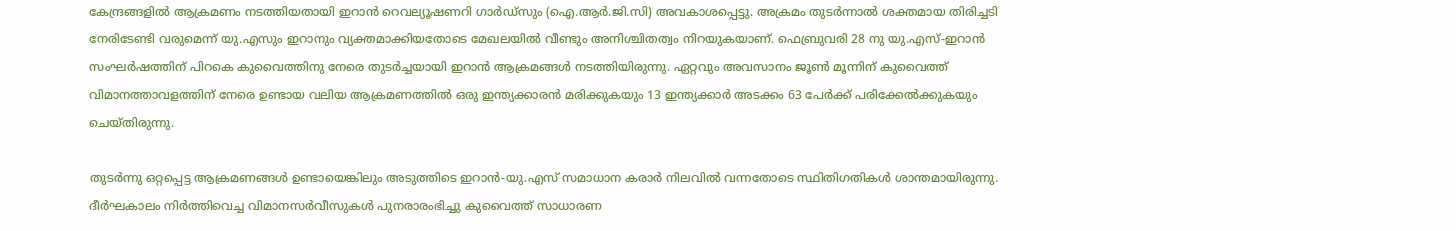കേന്ദ്രങ്ങളിൽ ആക്രമണം നടത്തിയതായി ഇറാൻ റെവല്യൂഷണറി ഗാർഡ്സും (ഐ.ആർ.ജി.സി) അവകാശപ്പെട്ടു. അക്രമം തുടർന്നാൽ ശക്തമായ തിരിച്ചടി നേരിടേണ്ടി വരുമെന്ന് യു.എസും ഇറാനും വ്യക്തമാക്കിയതോടെ മേഖലയിൽ വീണ്ടും അനിശ്ചിതത്വം നിറയുകയാണ്. ഫെബ്രുവരി 28 നു യു.എസ്-ഇറാൻ സംഘർഷത്തിന് പിറകെ കുവൈത്തിനു നേരെ തുടർച്ചയായി ഇറാൻ ആക്രമങ്ങൾ നടത്തിയിരുന്നു. ഏറ്റവും അവസാനം ജൂൺ മൂന്നിന് കുവൈത്ത് വിമാനത്താവളത്തിന് നേരെ ഉണ്ടായ വലിയ ആക്രമണത്തിൽ ഒരു ഇന്ത്യക്കാരൻ മരിക്കുകയും 13 ഇന്ത്യക്കാർ അടക്കം 63 പേർക്ക് പരിക്കേൽക്കുകയും ചെയ്തിരുന്നു.

തുടർന്നു ഒറ്റപ്പെട്ട ആക്രമണങ്ങൾ ഉണ്ടായെങ്കിലും അടുത്തിടെ ഇറാൻ-യു.എസ് സമാധാന കരാർ നിലവിൽ വന്നതോടെ സ്ഥിതിഗതികൾ ശാന്തമായിരുന്നു. ദീർഘകാലം നിർത്തിവെച്ച വിമാനസർവീസുകൾ പുനരാരംഭിച്ചു കുവൈത്ത് സാധാരണ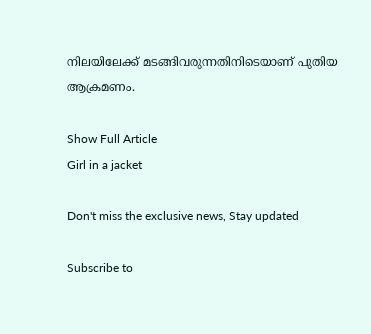നിലയിലേക്ക് മടങ്ങിവരുന്നതിനിടെയാണ് പുതിയ ആക്രമണം.

Show Full Article
Girl in a jacket

Don't miss the exclusive news, Stay updated

Subscribe to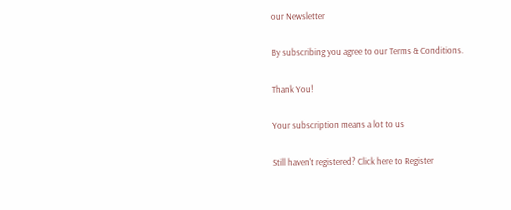our Newsletter

By subscribing you agree to our Terms & Conditions.

Thank You!

Your subscription means a lot to us

Still haven't registered? Click here to Register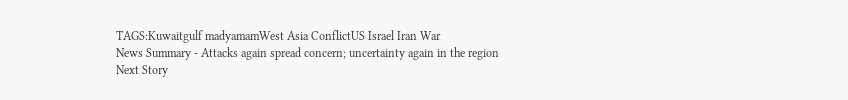TAGS:Kuwaitgulf madyamamWest Asia ConflictUS Israel Iran War
News Summary - Attacks again spread concern; uncertainty again in the region
Next Story